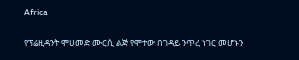Africa

የፕሬዚዳንት ሞሀመድ ሙርሲ ልጅ የሞተው በገዳይ ንጥረ ነገር መሆኑን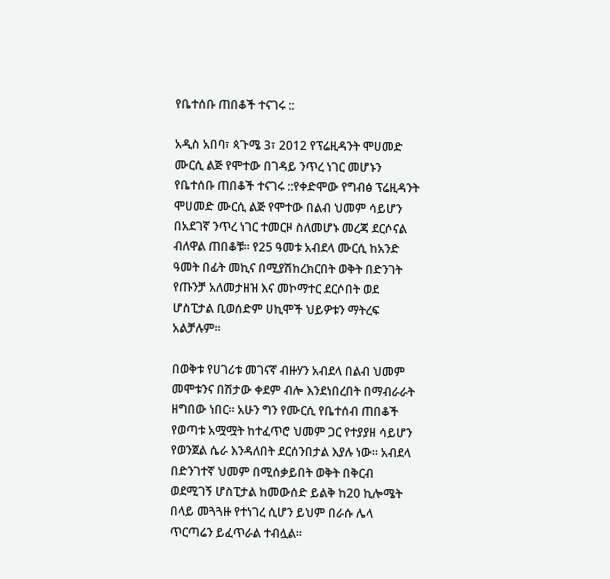የቤተሰቡ ጠበቆች ተናገሩ ::

አዲስ አበባ፣ ጳጉሜ 3፣ 2012 የፕሬዚዳንት ሞሀመድ ሙርሲ ልጅ የሞተው በገዳይ ንጥረ ነገር መሆኑን የቤተሰቡ ጠበቆች ተናገሩ ::የቀድሞው የግብፅ ፕሬዚዳንት ሞሀመድ ሙርሲ ልጅ የሞተው በልብ ህመም ሳይሆን በአደገኛ ንጥረ ነገር ተመርዞ ስለመሆኑ መረጃ ደርሶናል ብለዋል ጠበቆቹ፡፡ የ25 ዓመቱ አብደላ ሙርሲ ከአንድ ዓመት በፊት መኪና በሚያሽከረክርበት ወቅት በድንገት የጡንቻ አለመታዘዝ እና መኮማተር ደርሶበት ወደ ሆስፒታል ቢወሰድም ሀኪሞች ህይዎቱን ማትረፍ አልቻሉም፡፡

በወቅቱ የሀገሪቱ መገናኛ ብዙሃን አብደላ በልብ ህመም መሞቱንና በሽታው ቀደም ብሎ እንደነበረበት በማብራራት ዘግበው ነበር፡፡ አሁን ግን የሙርሲ የቤተሰብ ጠበቆች የወጣቱ አሟሟት ከተፈጥሮ ህመም ጋር የተያያዘ ሳይሆን የወንጀል ሴራ እንዳለበት ደርሰንበታል እያሉ ነው፡፡ አብደላ በድንገተኛ ህመም በሚሰቃይበት ወቅት በቅርብ ወደሚገኝ ሆስፒታል ከመውሰድ ይልቅ ከ20 ኪሎሜት በላይ መጓጓዙ የተነገረ ሲሆን ይህም በራሱ ሌላ ጥርጣሬን ይፈጥራል ተብሏል፡፡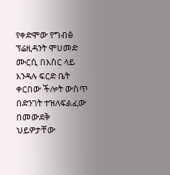የቀድሞው የግብፅ ፕሬዚዳንት ሞሀመድ ሙርሲ በእስር ላይ እንዳሉ ፍርድ ቤት ቀርበው ችሎት ውስጥ በድንገት ተዝለፍልፈው በመውደቅ ህይዎታቸው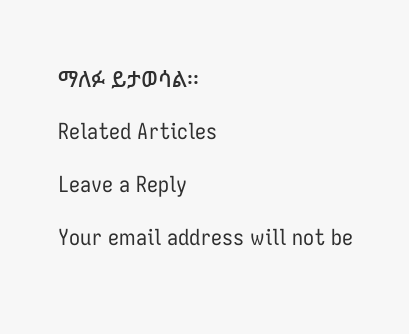ማለፉ ይታወሳል፡፡

Related Articles

Leave a Reply

Your email address will not be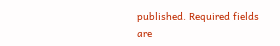published. Required fields are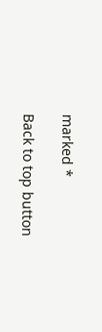marked *

Back to top button